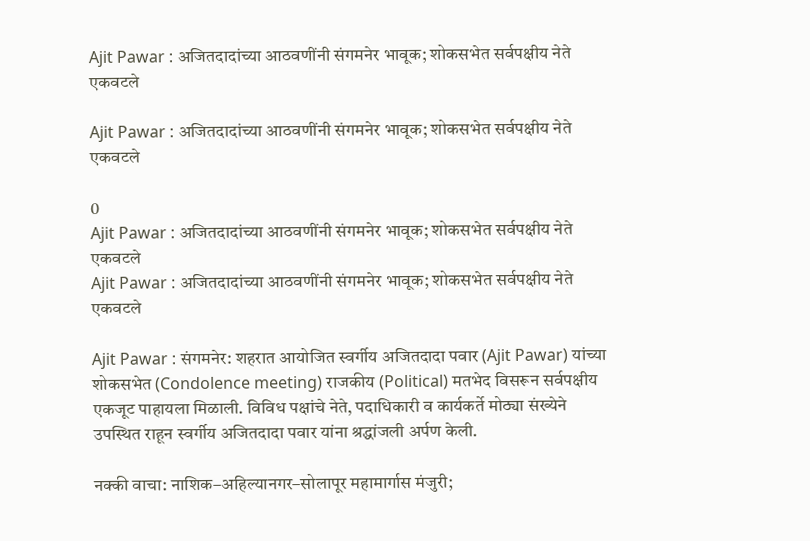Ajit Pawar : अजितदादांच्या आठवणींनी संगमनेर भावूक; शोकसभेत सर्वपक्षीय नेते एकवटले

Ajit Pawar : अजितदादांच्या आठवणींनी संगमनेर भावूक; शोकसभेत सर्वपक्षीय नेते एकवटले

0
Ajit Pawar : अजितदादांच्या आठवणींनी संगमनेर भावूक; शोकसभेत सर्वपक्षीय नेते एकवटले
Ajit Pawar : अजितदादांच्या आठवणींनी संगमनेर भावूक; शोकसभेत सर्वपक्षीय नेते एकवटले

Ajit Pawar : संगमनेर: शहरात आयोजित स्वर्गीय अजितदादा पवार (Ajit Pawar) यांच्या शोकसभेत (Condolence meeting) राजकीय (Political) मतभेद विसरून सर्वपक्षीय एकजूट पाहायला मिळाली. विविध पक्षांचे नेते, पदाधिकारी व कार्यकर्ते मोठ्या संख्येने उपस्थित राहून स्वर्गीय अजितदादा पवार यांना श्रद्धांजली अर्पण केली.

नक्की वाचा: नाशिक–अहिल्यानगर–सोलापूर महामार्गास मंजुरी;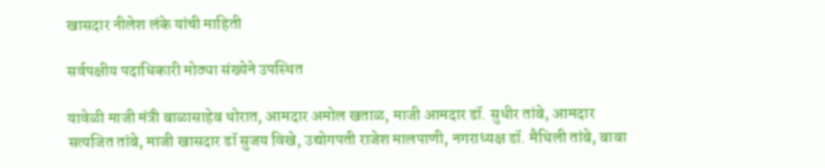खासदार नीलेश लंके यांची माहिती

सर्वपक्षीय पदाधिकारी मोठ्या संख्येने उपस्थित

यावेळी माजी मंत्री बाळासाहेब थोरात, आमदार अमोल खताळ, माजी आमदार डॉ. सुधीर तांबे, आमदार सत्यजित तांबे, माजी खासदार डॉ सुजय विखे, उद्योगपती राजेश मालपाणी, नगराध्यक्ष डॉ. मैथिली तांबे, बाबा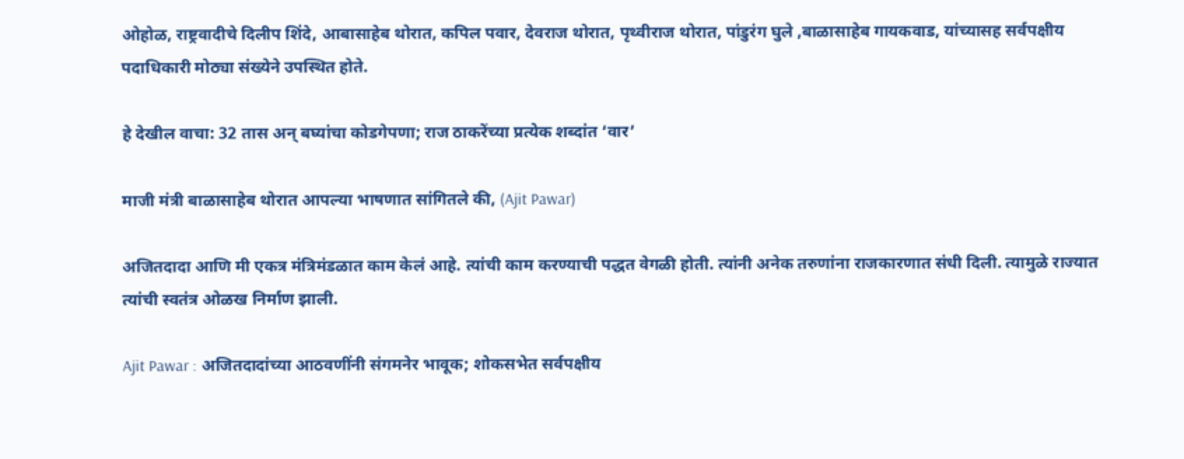ओहोळ, राष्ट्रवादीचे दिलीप शिंदे, आबासाहेब थोरात, कपिल पवार, देवराज थोरात, पृथ्वीराज थोरात, पांडुरंग घुले ,बाळासाहेब गायकवाड, यांच्यासह सर्वपक्षीय पदाधिकारी मोठ्या संख्येने उपस्थित होते.

हे देखील वाचा: 32 तास अन् बघ्यांचा कोडगेपणा; राज ठाकरेंच्या प्रत्येक शब्दांत ‘वार’

माजी मंत्री बाळासाहेब थोरात आपल्या भाषणात सांगितले की, (Ajit Pawar)

अजितदादा आणि मी एकत्र मंत्रिमंडळात काम केलं आहे. त्यांची काम करण्याची पद्धत वेगळी होती. त्यांनी अनेक तरुणांना राजकारणात संधी दिली. त्यामुळे राज्यात त्यांची स्वतंत्र ओळख निर्माण झाली.

Ajit Pawar : अजितदादांच्या आठवणींनी संगमनेर भावूक; शोकसभेत सर्वपक्षीय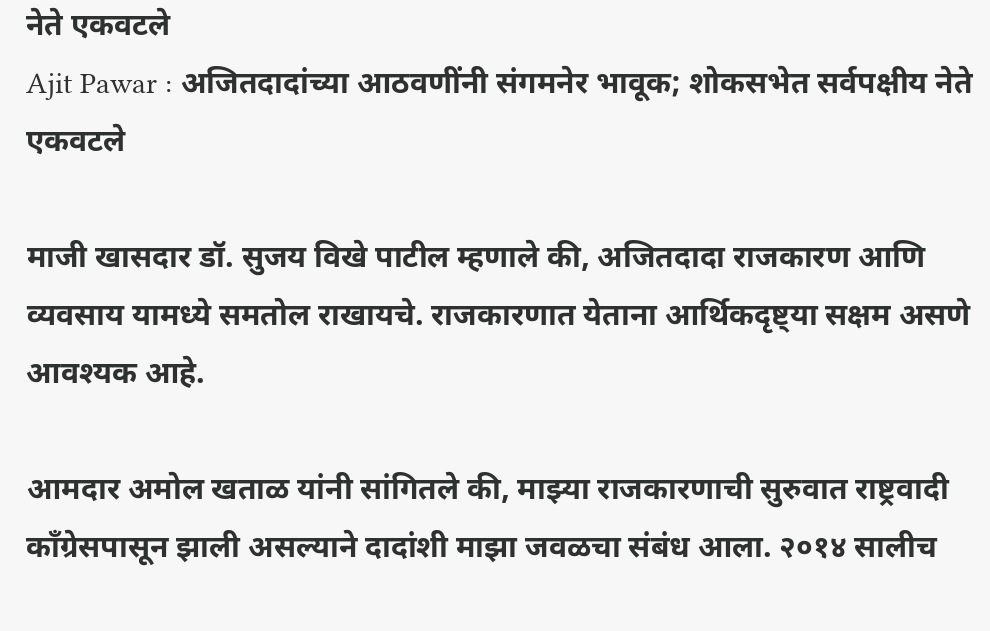नेते एकवटले
Ajit Pawar : अजितदादांच्या आठवणींनी संगमनेर भावूक; शोकसभेत सर्वपक्षीय नेते एकवटले

माजी खासदार डॉ. सुजय विखे पाटील म्हणाले की, अजितदादा राजकारण आणि व्यवसाय यामध्ये समतोल राखायचे. राजकारणात येताना आर्थिकदृष्ट्या सक्षम असणे आवश्यक आहे.

आमदार अमोल खताळ यांनी सांगितले की, माझ्या राजकारणाची सुरुवात राष्ट्रवादी काँग्रेसपासून झाली असल्याने दादांशी माझा जवळचा संबंध आला. २०१४ सालीच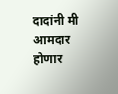दादांनी मी आमदार होणार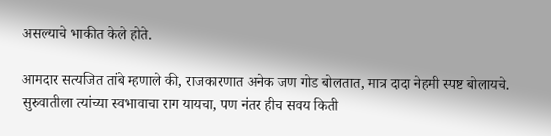असल्याचे भाकीत केले होते.

आमदार सत्यजित तांबे म्हणाले की, राजकारणात अनेक जण गोड बोलतात, मात्र दादा नेहमी स्पष्ट बोलायचे. सुरुवातीला त्यांच्या स्वभावाचा राग यायचा, पण नंतर हीच सवय किती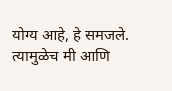योग्य आहे, हे समजले. त्यामुळेच मी आणि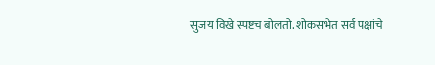सुजय विखे स्पष्टच बोलतो. शोकसभेत सर्व पक्षांचे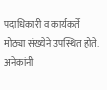पदाधिकारी व कार्यकर्ते मोठ्या संख्येने उपस्थित होते. अनेकांनी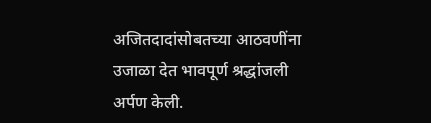अजितदादांसोबतच्या आठवणींना उजाळा देत भावपूर्ण श्रद्धांजली अर्पण केली.